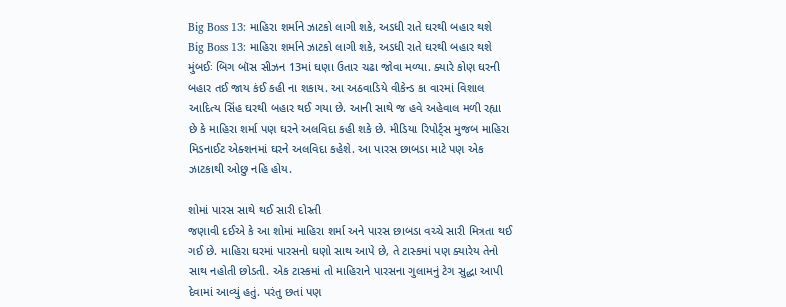Big Boss 13: માહિરા શર્માને ઝાટકો લાગી શકે, અડધી રાતે ઘરથી બહાર થશે
Big Boss 13: માહિરા શર્માને ઝાટકો લાગી શકે, અડધી રાતે ઘરથી બહાર થશે
મુંબઈઃ બિગ બૉસ સીઝન 13માં ઘણા ઉતાર ચઢા જોવા મળ્યા. ક્યારે કોણ ઘરની બહાર તઈ જાય કંઈ કહી ના શકાય. આ અઠવાડિયે વીકેન્ડ કા વારમાં વિશાલ આદિત્ય સિંહ ઘરથી બહાર થઈ ગયા છે. આની સાથે જ હવે અહેવાલ મળી રહ્યા છે કે માહિરા શર્મા પણ ઘરને અલવિદા કહી શકે છે. મીડિયા રિપોર્ટ્સ મુજબ માહિરા મિડનાઈટ એક્શનમાં ઘરને અલવિદા કહેશે. આ પારસ છાબડા માટે પણ એક ઝાટકાથી ઓછુ નહિ હોય.

શોમાં પારસ સાથે થઈ સારી દોસ્તી
જણાવી દઈએ કે આ શોમાં માહિરા શર્મા અને પારસ છાબડા વચ્ચે સારી મિત્રતા થઈ ગઈ છે. માહિરા ઘરમાં પારસનો ઘણો સાથ આપે છે, તે ટાસ્કમાં પણ ક્યારેય તેનો સાથ નહોતી છોડતી. એક ટાસ્કમાં તો માહિરાને પારસના ગુલામનું ટેગ સુદ્ધા આપી દેવામાં આવ્યું હતું. પરંતુ છતાં પણ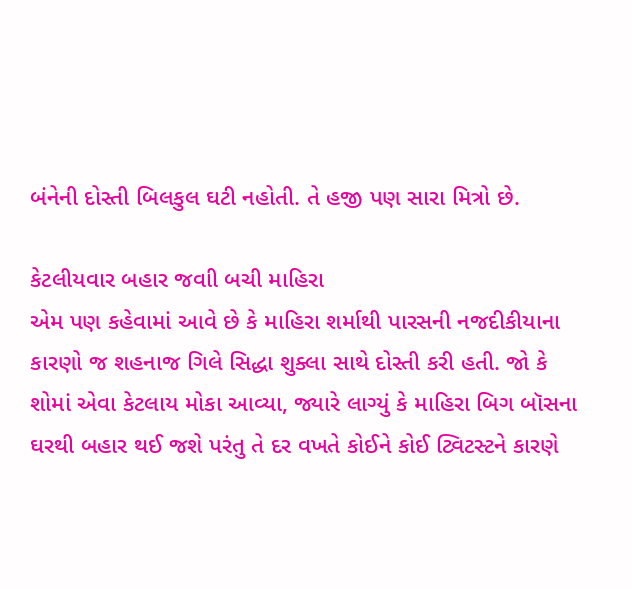બંનેની દોસ્તી બિલકુલ ઘટી નહોતી. તે હજી પણ સારા મિત્રો છે.

કેટલીયવાર બહાર જવાી બચી માહિરા
એમ પણ કહેવામાં આવે છે કે માહિરા શર્માથી પારસની નજદીકીયાના કારણો જ શહનાજ ગિલે સિદ્ધા શુક્લા સાથે દોસ્તી કરી હતી. જો કે શોમાં એવા કેટલાય મોકા આવ્યા, જ્યારે લાગ્યું કે માહિરા બિગ બૉસના ઘરથી બહાર થઈ જશે પરંતુ તે દર વખતે કોઈને કોઈ ટ્વિટસ્ટને કારણે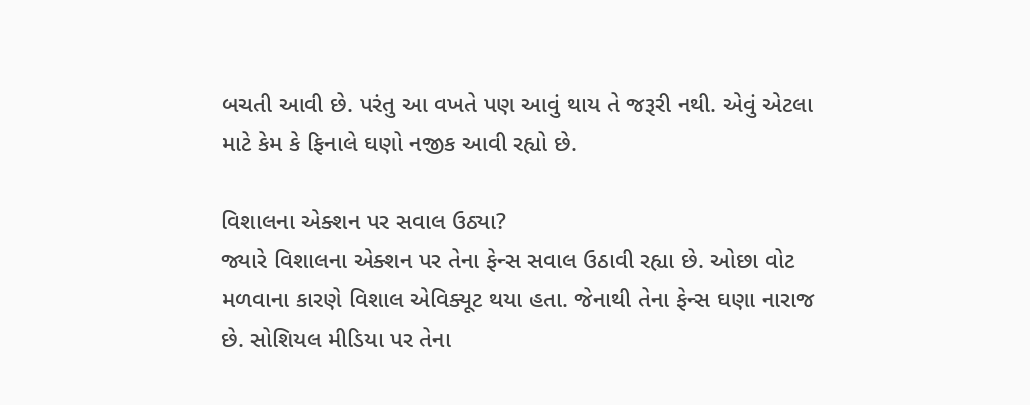બચતી આવી છે. પરંતુ આ વખતે પણ આવું થાય તે જરૂરી નથી. એવું એટલા માટે કેમ કે ફિનાલે ઘણો નજીક આવી રહ્યો છે.

વિશાલના એક્શન પર સવાલ ઉઠ્યા?
જ્યારે વિશાલના એક્શન પર તેના ફેન્સ સવાલ ઉઠાવી રહ્યા છે. ઓછા વોટ મળવાના કારણે વિશાલ એવિક્યૂટ થયા હતા. જેનાથી તેના ફેન્સ ઘણા નારાજ છે. સોશિયલ મીડિયા પર તેના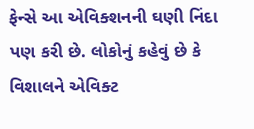ફેન્સે આ એવિક્શનની ઘણી નિંદા પણ કરી છે. લોકોનું કહેવું છે કે વિશાલને એવિક્ટ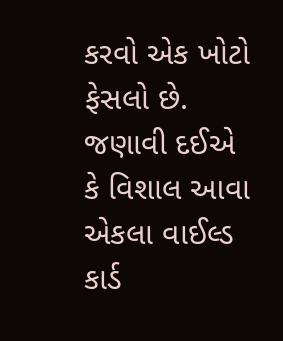કરવો એક ખોટો ફેસલો છે. જણાવી દઈએ કે વિશાલ આવા એકલા વાઈલ્ડ કાર્ડ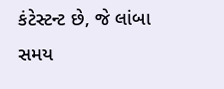કંટેસ્ટન્ટ છે, જે લાંબા સમય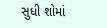સુધી શોમાં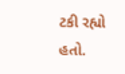ટકી રહ્યો હતો.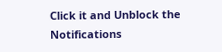Click it and Unblock the Notifications